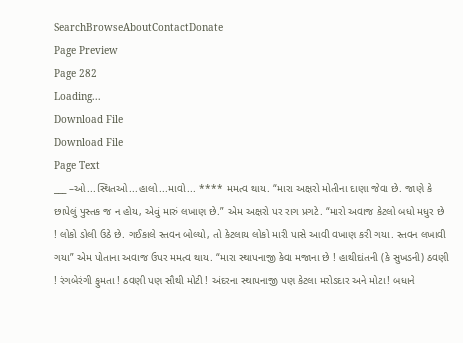SearchBrowseAboutContactDonate
Page Preview
Page 282
Loading...
Download File
Download File
Page Text
___ –ઓ...સ્થિતઓ...હાલો...માવો... **** મમત્વ થાય. “મારા અક્ષરો મોતીના દાણા જેવા છે. જાણે કે છાપેલું પુસ્તક જ ન હોય, એવું મારું લખાણ છે.” એમ અક્ષરો પર રાગ પ્રગટે. “મારો અવાજ કેટલો બધો મધુર છે ! લોકો ડોલી ઉઠે છે. ગઈકાલે સ્તવન બોલ્યો, તો કેટલાય લોકો મારી પાસે આવી વખાણ કરી ગયા. સ્તવન લખાવી ગયા” એમ પોતાના અવાજ ઉપર મમત્વ થાય. “મારા સ્થાપનાજી કેવા મજાના છે ! હાથીદાંતની (કે સુખડની) ઠવણી ! રંગબેરંગી ફુમતા ! ઠવણી પણ સૌથી મોટી ! અંદરના સ્થાપનાજી પણ કેટલા મરોડદાર અને મોટા! બધાને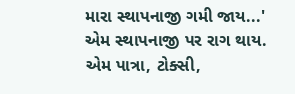મારા સ્થાપનાજી ગમી જાય...' એમ સ્થાપનાજી પર રાગ થાય. એમ પાત્રા, ટોક્સી,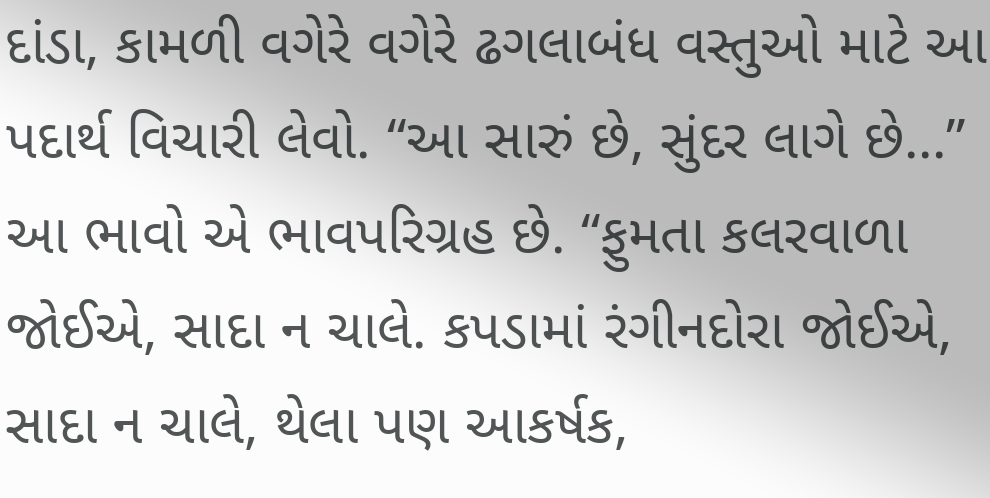દાંડા, કામળી વગેરે વગેરે ઢગલાબંધ વસ્તુઓ માટે આ પદાર્થ વિચારી લેવો. “આ સારું છે, સુંદર લાગે છે...” આ ભાવો એ ભાવપરિગ્રહ છે. “ફુમતા કલરવાળા જોઈએ, સાદા ન ચાલે. કપડામાં રંગીનદોરા જોઈએ, સાદા ન ચાલે, થેલા પણ આકર્ષક,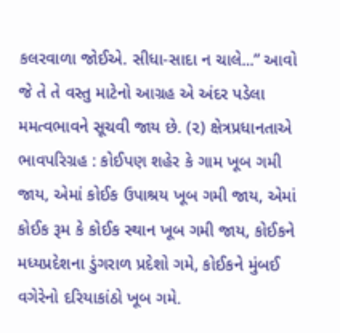કલરવાળા જોઈએ. સીધા-સાદા ન ચાલે...” આવો જે તે તે વસ્તુ માટેનો આગ્રહ એ અંદર પડેલા મમત્વભાવને સૂચવી જાય છે. (૨) ક્ષેત્રપ્રધાનતાએ ભાવપરિગ્રહ : કોઈપણ શહેર કે ગામ ખૂબ ગમી જાય, એમાં કોઈક ઉપાશ્રય ખૂબ ગમી જાય, એમાં કોઈક રૂમ કે કોઈક સ્થાન ખૂબ ગમી જાય, કોઈકને મધ્યપ્રદેશના ડુંગરાળ પ્રદેશો ગમે, કોઈકને મુંબઈ વગેરેનો દરિયાકાંઠો ખૂબ ગમે.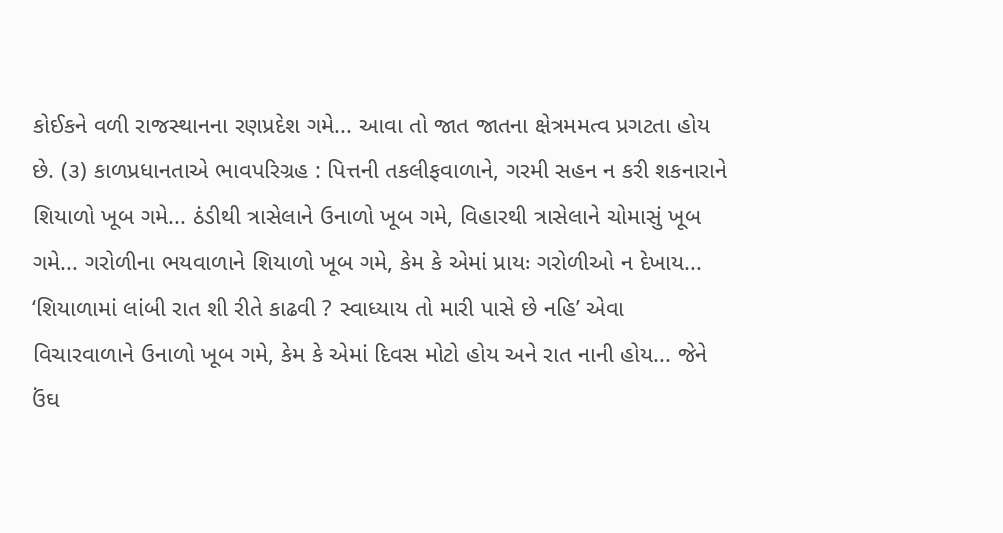કોઈકને વળી રાજસ્થાનના રણપ્રદેશ ગમે... આવા તો જાત જાતના ક્ષેત્રમમત્વ પ્રગટતા હોય છે. (૩) કાળપ્રધાનતાએ ભાવપરિગ્રહ : પિત્તની તકલીફવાળાને, ગરમી સહન ન કરી શકનારાને શિયાળો ખૂબ ગમે... ઠંડીથી ત્રાસેલાને ઉનાળો ખૂબ ગમે, વિહારથી ત્રાસેલાને ચોમાસું ખૂબ ગમે... ગરોળીના ભયવાળાને શિયાળો ખૂબ ગમે, કેમ કે એમાં પ્રાયઃ ગરોળીઓ ન દેખાય... ‘શિયાળામાં લાંબી રાત શી રીતે કાઢવી ? સ્વાધ્યાય તો મારી પાસે છે નહિ’ એવા વિચારવાળાને ઉનાળો ખૂબ ગમે, કેમ કે એમાં દિવસ મોટો હોય અને રાત નાની હોય... જેને ઉંઘ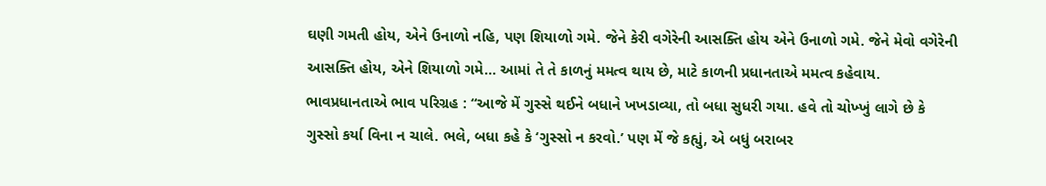ઘણી ગમતી હોય, એને ઉનાળો નહિ, પણ શિયાળો ગમે. જેને કેરી વગેરેની આસક્તિ હોય એને ઉનાળો ગમે. જેને મેવો વગેરેની આસક્તિ હોય, એને શિયાળો ગમે... આમાં તે તે કાળનું મમત્વ થાય છે, માટે કાળની પ્રધાનતાએ મમત્વ કહેવાય. ભાવપ્રધાનતાએ ભાવ પરિગ્રહ : “આજે મેં ગુસ્સે થઈને બધાને ખખડાવ્યા, તો બધા સુધરી ગયા. હવે તો ચોખ્ખું લાગે છે કે ગુસ્સો કર્યા વિના ન ચાલે. ભલે, બધા કહે કે ‘ગુસ્સો ન કરવો.’ પણ મેં જે કહ્યું, એ બધું બરાબર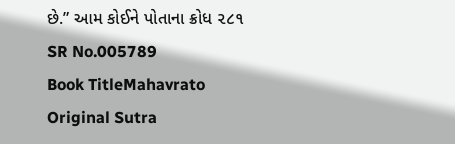છે.” આમ કોઈને પોતાના ક્રોધ ૨૮૧
SR No.005789
Book TitleMahavrato
Original Sutra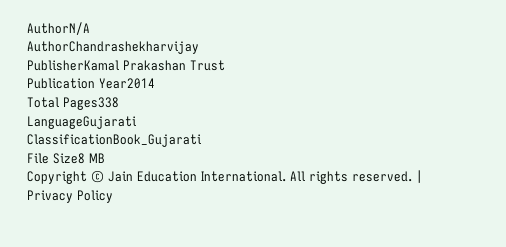AuthorN/A
AuthorChandrashekharvijay
PublisherKamal Prakashan Trust
Publication Year2014
Total Pages338
LanguageGujarati
ClassificationBook_Gujarati
File Size8 MB
Copyright © Jain Education International. All rights reserved. | Privacy Policy